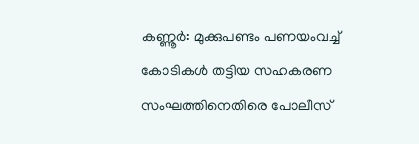കണ്ണൂര്‍: മുക്കുപണ്ടം പണയംവച്ച് കോടികള്‍ തട്ടിയ സഹകരണ സംഘത്തിനെതിരെ പോലീസ്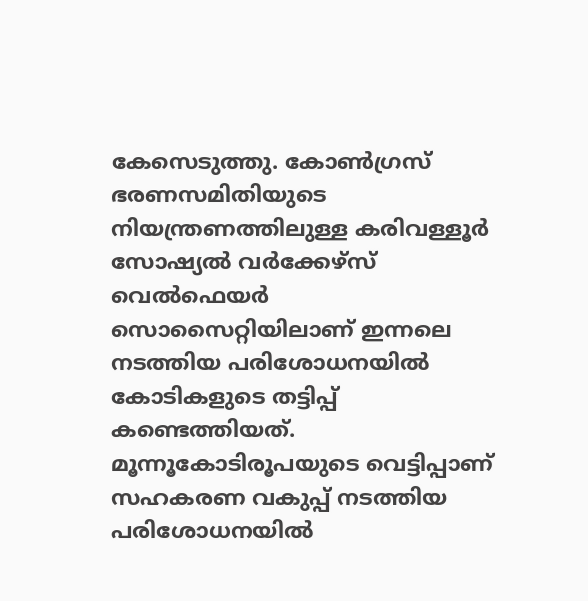കേസെടുത്തു. കോണ്‍ഗ്രസ് ഭരണസമിതിയുടെ നിയന്ത്രണത്തിലുള്ള കരിവള്ളൂര്‍ സോഷ്യല്‍ വര്‍ക്കേഴ്‌സ് വെല്‍ഫെയര്‍ സൊസൈറ്റിയിലാണ് ഇന്നലെ നടത്തിയ പരിശോധനയില്‍ കോടികളുടെ തട്ടിപ്പ് കണ്ടെത്തിയത്. മൂന്നൂകോടിരൂപയുടെ വെട്ടിപ്പാണ് സഹകരണ വകുപ്പ് നടത്തിയ പരിശോധനയില്‍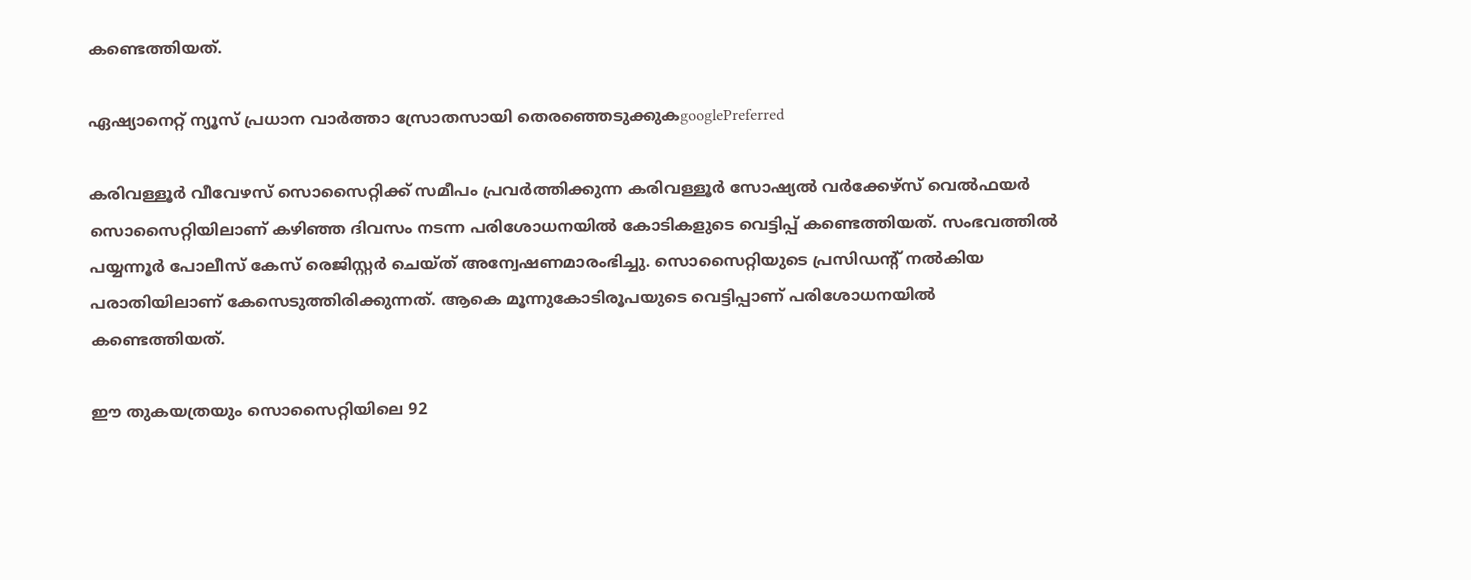കണ്ടെത്തിയത്.

ഏഷ്യാനെറ്റ് ന്യൂസ് പ്രധാന വാർത്താ സ്രോതസായി തെരഞ്ഞെടുക്കുകgooglePreferred

കരിവള്ളൂര്‍ വീവേഴസ് സൊസൈറ്റിക്ക് സമീപം പ്രവര്‍ത്തിക്കുന്ന കരിവള്ളൂര്‍ സോഷ്യല്‍ വര്‍ക്കേഴ്‌സ് വെല്‍ഫയര്‍ സൊസൈറ്റിയിലാണ് കഴിഞ്ഞ ദിവസം നടന്ന പരിശോധനയില്‍ കോടികളുടെ വെട്ടിപ്പ് കണ്ടെത്തിയത്. സംഭവത്തില്‍ പയ്യന്നൂര്‍ പോലീസ് കേസ് രെജിസ്റ്റര്‍ ചെയ്ത് അന്വേഷണമാരംഭിച്ചു. സൊസൈറ്റിയുടെ പ്രസിഡന്റ് നല്‍കിയ പരാതിയിലാണ് കേസെടുത്തിരിക്കുന്നത്. ആകെ മൂന്നുകോടിരൂപയുടെ വെട്ടിപ്പാണ് പരിശോധനയില്‍ കണ്ടെത്തിയത്.

ഈ തുകയത്രയും സൊസൈറ്റിയിലെ 92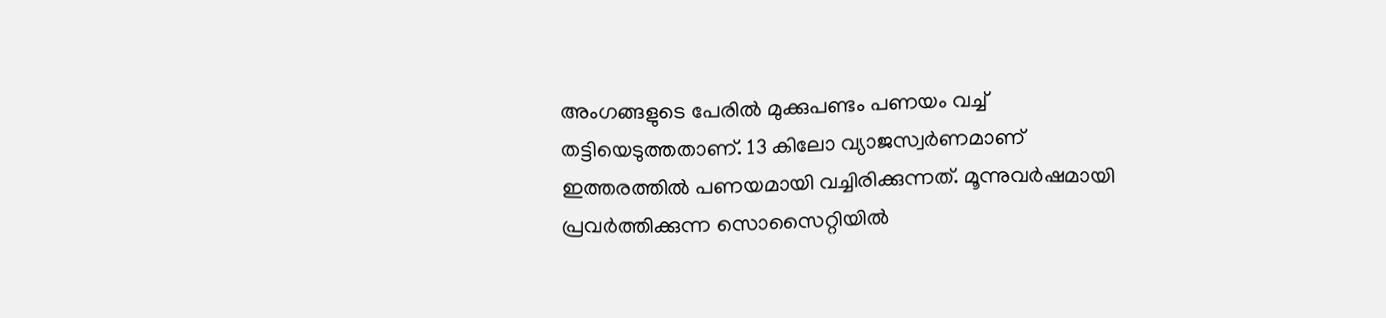അംഗങ്ങളുടെ പേരില്‍ മുക്കുപണ്ടം പണയം വച്ച് തട്ടിയെടുത്തതാണ്. 13 കിലോ വ്യാജസ്വര്‍ണമാണ് ഇത്തരത്തില്‍ പണയമായി വച്ചിരിക്കുന്നത്. മൂന്നുവര്‍ഷമായി പ്രവര്‍ത്തിക്കുന്ന സൊസൈറ്റിയില്‍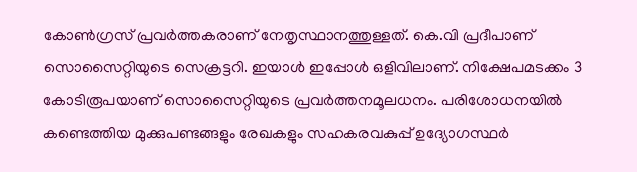കോണ്‍ഗ്രസ് പ്രവര്‍ത്തകരാണ് നേതൃസ്ഥാനത്തുള്ളത്. കെ.വി പ്രദീപാണ് സൊസൈറ്റിയുടെ സെക്രട്ടറി. ഇയാള്‍ ഇപ്പോള്‍ ഒളിവിലാണ്. നിക്ഷേപമടക്കം 3 കോടിരൂപയാണ് സൊസൈറ്റിയുടെ പ്രവര്‍ത്തനമൂലധനം. പരിശോധനയില്‍ കണ്ടെത്തിയ മുക്കുപണ്ടങ്ങളും രേഖകളും സഹകരവകുപ്പ് ഉദ്യോഗസ്ഥര്‍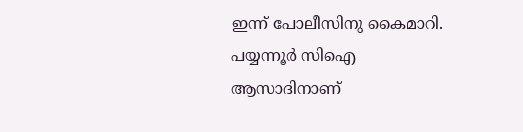ഇന്ന് പോലീസിനു കൈമാറി. പയ്യന്നൂര്‍ സിഐ ആസാദിനാണ്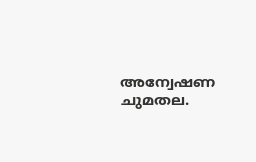അന്വേഷണ ചുമതല.